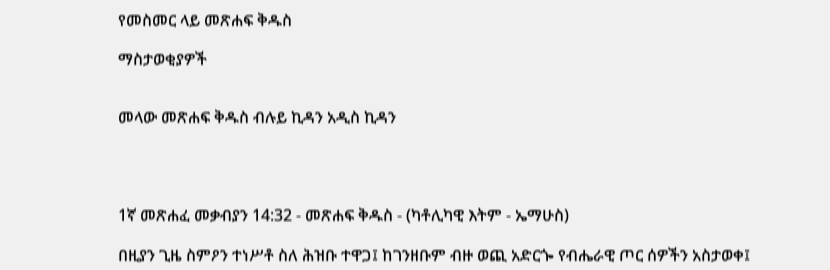የመስመር ላይ መጽሐፍ ቅዱስ

ማስታወቂያዎች


መላው መጽሐፍ ቅዱስ ብሉይ ኪዳን አዲስ ኪዳን




1ኛ መጽሐፈ መቃብያን 14:32 - መጽሐፍ ቅዱስ - (ካቶሊካዊ እትም - ኤማሁስ)

በዚያን ጊዜ ስምዖን ተነሥቶ ስለ ሕዝቡ ተዋጋ፤ ከገንዘቡም ብዙ ወጪ አድርጐ የብሔራዊ ጦር ሰዎችን አስታወቀ፤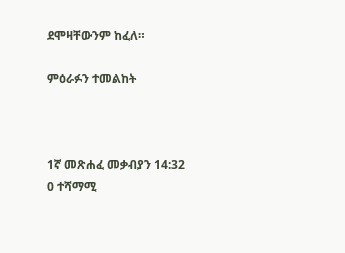ደሞዛቸውንም ከፈለ።

ምዕራፉን ተመልከት



1ኛ መጽሐፈ መቃብያን 14:32
0 ተሻማሚ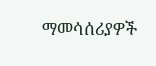ማመሳሰሪያዎች